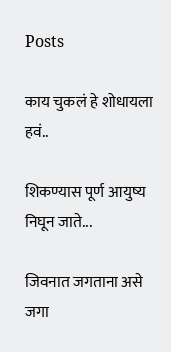Posts

काय चुकलं हे शोधायला हवं..

शिकण्यास पूर्ण आयुष्य निघून जाते...

जिवनात जगताना असे जगा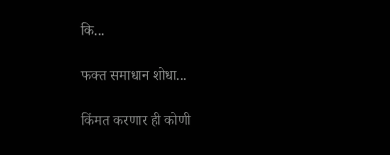कि...

फक्त समाधान शोधा...

किंमत करणार ही कोणी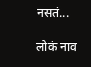नसतं...

लोकं नाव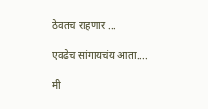ठेवतच राहणार ...

एवढेच सांगायचंय आता....

मी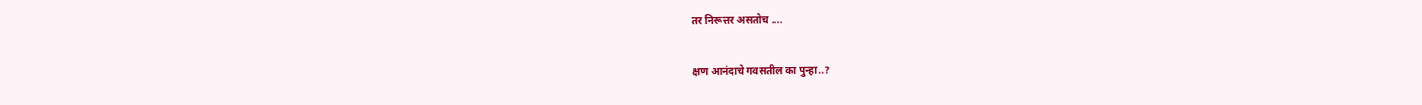तर निरूत्तर असतोच ....

क्षण आनंदाचे गवसतील का पुन्हा..?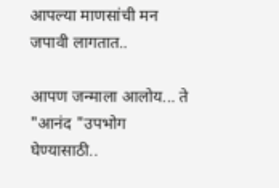आपल्या माणसांची मन जपावी लागतात..

आपण जन्माला आलोय... ते "आनंद "उपभोग घेण्यासाठी..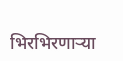भिरभिरणार्‍या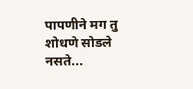पापणीने मग तु शोधणे सोडले नसते...